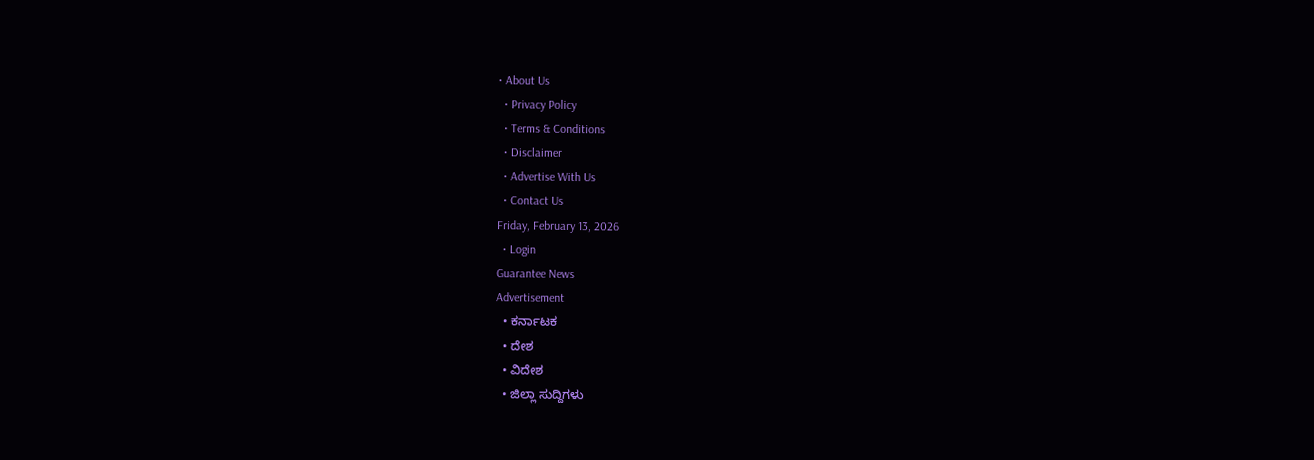• About Us
  • Privacy Policy
  • Terms & Conditions
  • Disclaimer
  • Advertise With Us
  • Contact Us
Friday, February 13, 2026
  • Login
Guarantee News
Advertisement
  • ಕರ್ನಾಟಕ
  • ದೇಶ
  • ವಿದೇಶ
  • ಜಿಲ್ಲಾ ಸುದ್ದಿಗಳು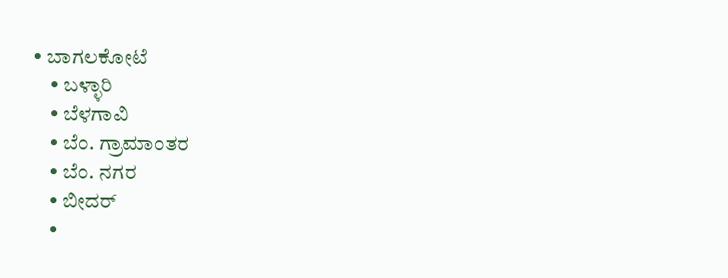• ಬಾಗಲಕೋಟೆ
    • ಬಳ್ಳಾರಿ
    • ಬೆಳಗಾವಿ
    • ಬೆಂ. ಗ್ರಾಮಾಂತರ
    • ಬೆಂ. ನಗರ
    • ಬೀದರ್
    •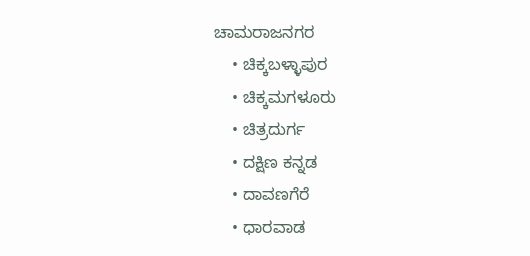ಚಾಮರಾಜನಗರ
    • ಚಿಕ್ಕಬಳ್ಳಾಪುರ
    • ಚಿಕ್ಕಮಗಳೂರು
    • ಚಿತ್ರದುರ್ಗ
    • ದಕ್ಷಿಣ ಕನ್ನಡ
    • ದಾವಣಗೆರೆ
    • ಧಾರವಾಡ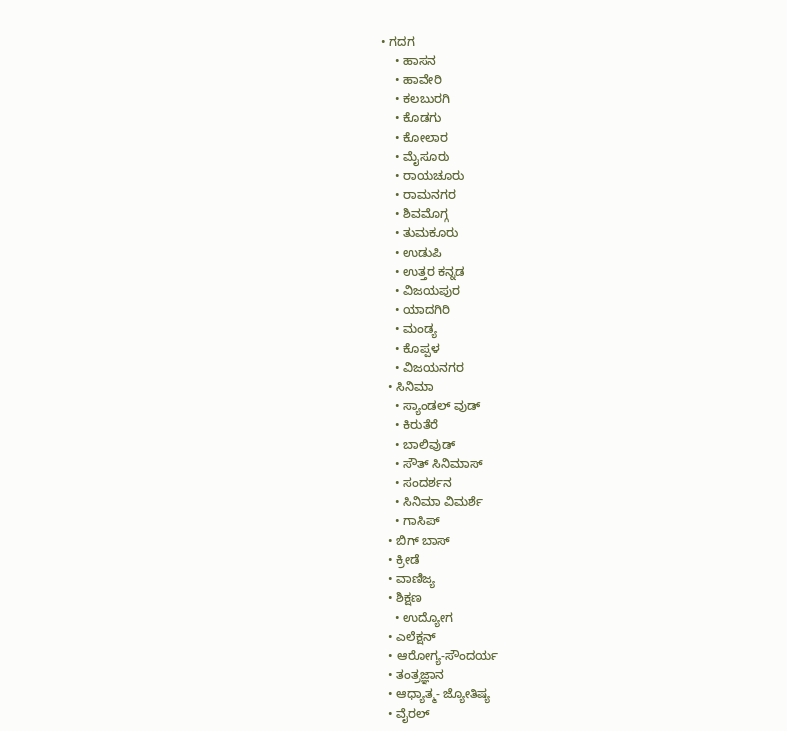• ಗದಗ
    • ಹಾಸನ
    • ಹಾವೇರಿ
    • ಕಲಬುರಗಿ
    • ಕೊಡಗು
    • ಕೋಲಾರ
    • ಮೈಸೂರು
    • ರಾಯಚೂರು
    • ರಾಮನಗರ
    • ಶಿವಮೊಗ್ಗ
    • ತುಮಕೂರು
    • ಉಡುಪಿ
    • ಉತ್ತರ ಕನ್ನಡ
    • ವಿಜಯಪುರ
    • ಯಾದಗಿರಿ
    • ಮಂಡ್ಯ
    • ಕೊಪ್ಪಳ
    • ವಿಜಯನಗರ
  • ಸಿನಿಮಾ
    • ಸ್ಯಾಂಡಲ್ ವುಡ್
    • ಕಿರುತೆರೆ
    • ಬಾಲಿವುಡ್
    • ಸೌತ್ ಸಿನಿಮಾಸ್
    • ಸಂದರ್ಶನ
    • ಸಿನಿಮಾ ವಿಮರ್ಶೆ
    • ಗಾಸಿಪ್
  • ಬಿಗ್ ಬಾಸ್
  • ಕ್ರೀಡೆ
  • ವಾಣಿಜ್ಯ
  • ಶಿಕ್ಷಣ
    • ಉದ್ಯೋಗ
  • ಎಲೆಕ್ಷನ್
  • ಆರೋಗ್ಯ-ಸೌಂದರ್ಯ
  • ತಂತ್ರಜ್ಞಾನ
  • ಆಧ್ಯಾತ್ಮ- ಜ್ಯೋತಿಷ್ಯ
  • ವೈರಲ್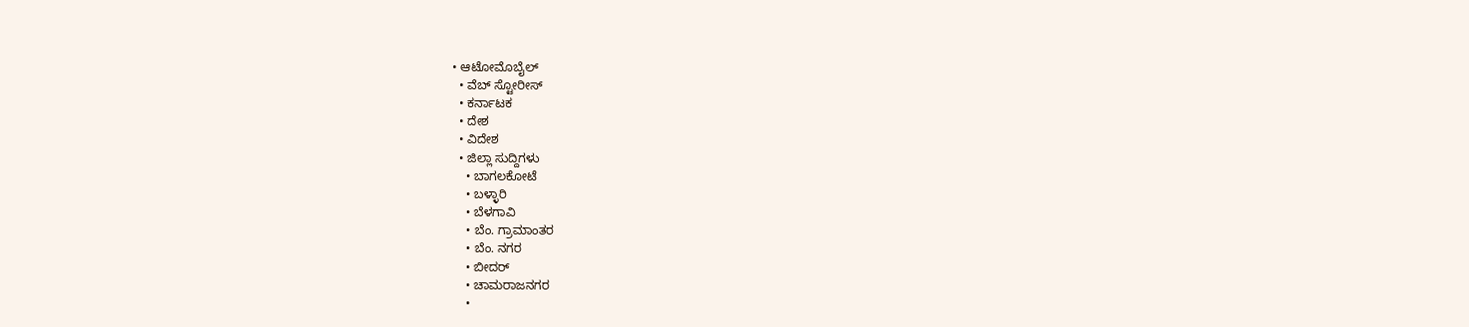• ಆಟೋಮೊಬೈಲ್
  • ವೆಬ್ ಸ್ಟೋರೀಸ್
  • ಕರ್ನಾಟಕ
  • ದೇಶ
  • ವಿದೇಶ
  • ಜಿಲ್ಲಾ ಸುದ್ದಿಗಳು
    • ಬಾಗಲಕೋಟೆ
    • ಬಳ್ಳಾರಿ
    • ಬೆಳಗಾವಿ
    • ಬೆಂ. ಗ್ರಾಮಾಂತರ
    • ಬೆಂ. ನಗರ
    • ಬೀದರ್
    • ಚಾಮರಾಜನಗರ
    •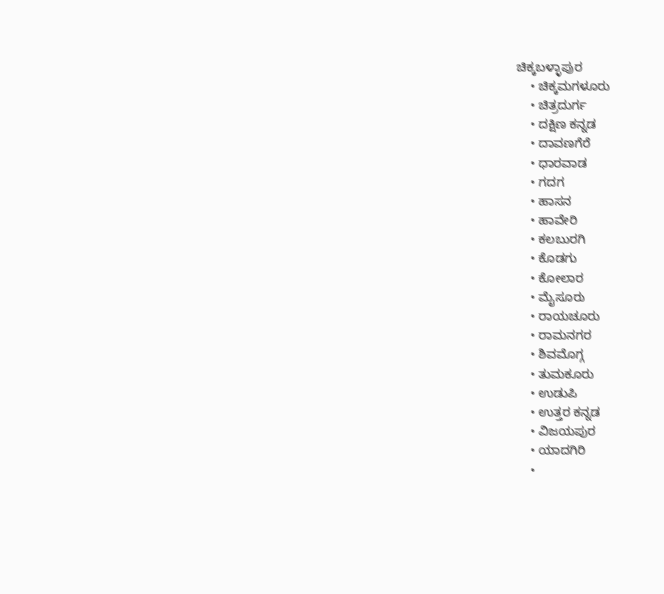ಚಿಕ್ಕಬಳ್ಳಾಪುರ
    • ಚಿಕ್ಕಮಗಳೂರು
    • ಚಿತ್ರದುರ್ಗ
    • ದಕ್ಷಿಣ ಕನ್ನಡ
    • ದಾವಣಗೆರೆ
    • ಧಾರವಾಡ
    • ಗದಗ
    • ಹಾಸನ
    • ಹಾವೇರಿ
    • ಕಲಬುರಗಿ
    • ಕೊಡಗು
    • ಕೋಲಾರ
    • ಮೈಸೂರು
    • ರಾಯಚೂರು
    • ರಾಮನಗರ
    • ಶಿವಮೊಗ್ಗ
    • ತುಮಕೂರು
    • ಉಡುಪಿ
    • ಉತ್ತರ ಕನ್ನಡ
    • ವಿಜಯಪುರ
    • ಯಾದಗಿರಿ
    •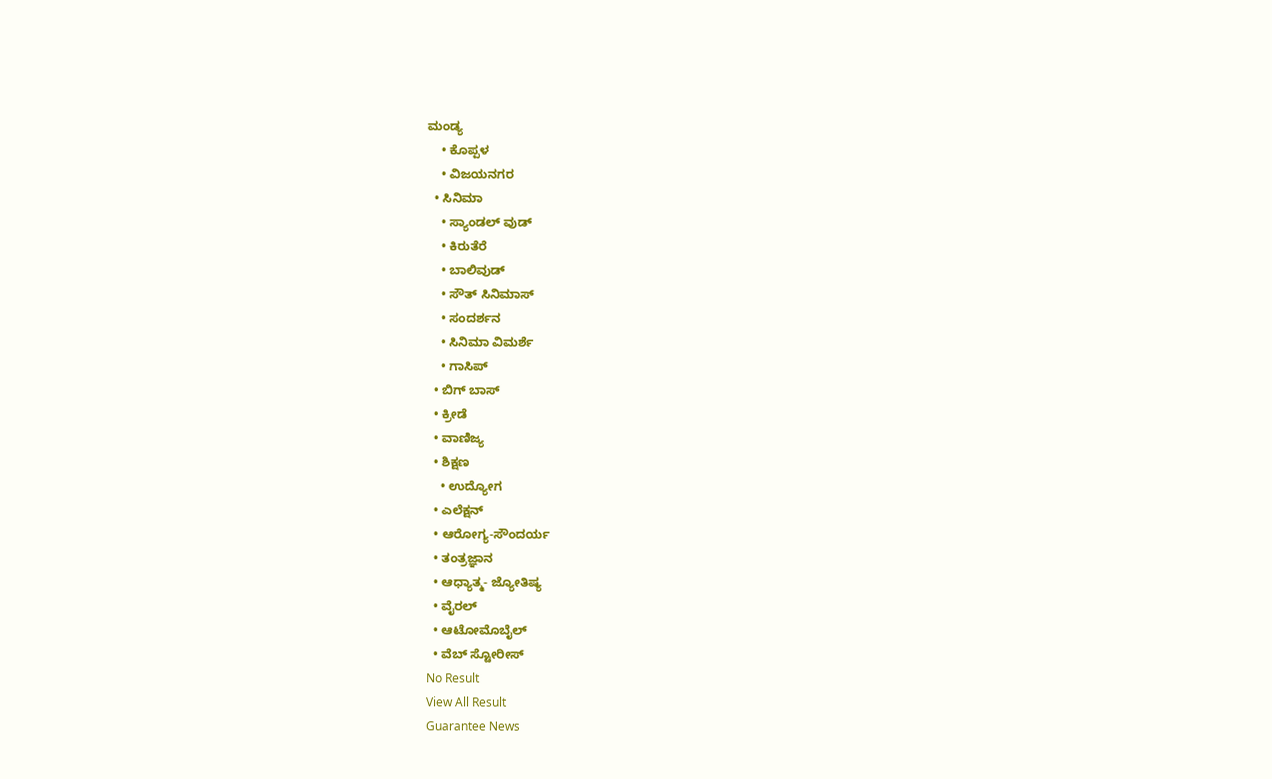ಮಂಡ್ಯ
    • ಕೊಪ್ಪಳ
    • ವಿಜಯನಗರ
  • ಸಿನಿಮಾ
    • ಸ್ಯಾಂಡಲ್ ವುಡ್
    • ಕಿರುತೆರೆ
    • ಬಾಲಿವುಡ್
    • ಸೌತ್ ಸಿನಿಮಾಸ್
    • ಸಂದರ್ಶನ
    • ಸಿನಿಮಾ ವಿಮರ್ಶೆ
    • ಗಾಸಿಪ್
  • ಬಿಗ್ ಬಾಸ್
  • ಕ್ರೀಡೆ
  • ವಾಣಿಜ್ಯ
  • ಶಿಕ್ಷಣ
    • ಉದ್ಯೋಗ
  • ಎಲೆಕ್ಷನ್
  • ಆರೋಗ್ಯ-ಸೌಂದರ್ಯ
  • ತಂತ್ರಜ್ಞಾನ
  • ಆಧ್ಯಾತ್ಮ- ಜ್ಯೋತಿಷ್ಯ
  • ವೈರಲ್
  • ಆಟೋಮೊಬೈಲ್
  • ವೆಬ್ ಸ್ಟೋರೀಸ್
No Result
View All Result
Guarantee News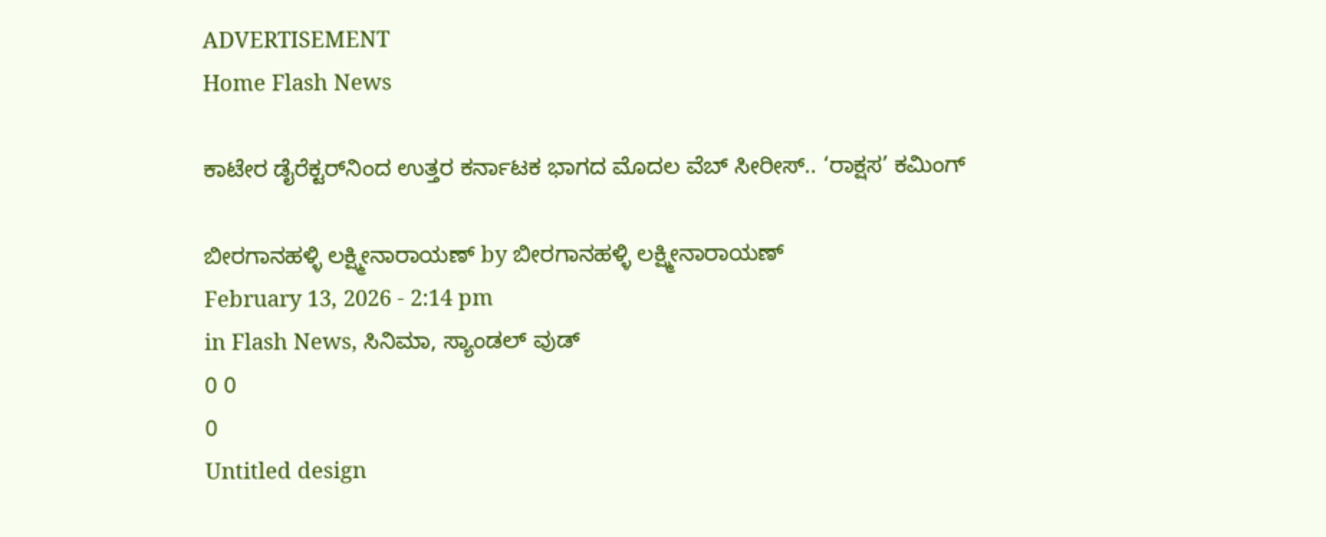ADVERTISEMENT
Home Flash News

ಕಾಟೇರ ಡೈರೆಕ್ಟರ್‌ನಿಂದ ಉತ್ತರ ಕರ್ನಾಟಕ ಭಾಗದ ಮೊದಲ ವೆಬ್ ಸೀರೀಸ್.. ‘ರಾಕ್ಷಸ’ ಕಮಿಂಗ್

ಬೀರಗಾನಹಳ್ಳಿ ಲಕ್ಷ್ಮೀನಾರಾಯಣ್ by ಬೀರಗಾನಹಳ್ಳಿ ಲಕ್ಷ್ಮೀನಾರಾಯಣ್
February 13, 2026 - 2:14 pm
in Flash News, ಸಿನಿಮಾ, ಸ್ಯಾಂಡಲ್ ವುಡ್
0 0
0
Untitled design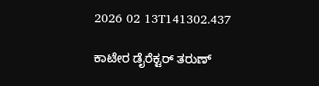2026 02 13T141302.437

ಕಾಟೇರ ಡೈರೆಕ್ಟರ್ ತರುಣ್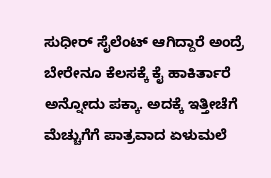ಸುಧೀರ್ ಸೈಲೆಂಟ್ ಆಗಿದ್ದಾರೆ ಅಂದ್ರೆ ಬೇರೇನೂ ಕೆಲಸಕ್ಕೆ ಕೈ ಹಾಕಿರ್ತಾರೆ ಅನ್ನೋದು ಪಕ್ಕಾ. ಅದಕ್ಕೆ ಇತ್ತೀಚೆಗೆ ಮೆಚ್ಚುಗೆಗೆ ಪಾತ್ರವಾದ ಏಳುಮಲೆ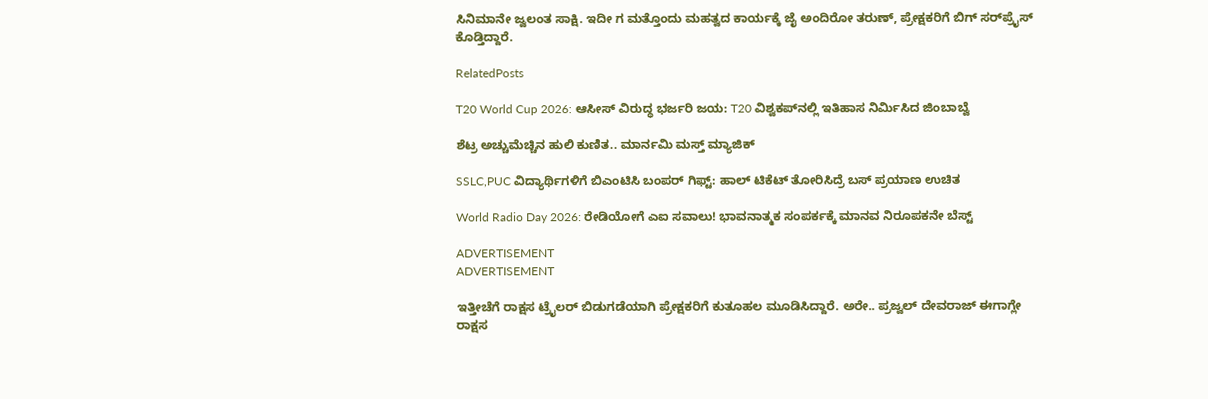ಸಿನಿಮಾನೇ ಜ್ವಲಂತ ಸಾಕ್ಷಿ. ಇದೀ ಗ ಮತ್ತೊಂದು ಮಹತ್ವದ ಕಾರ್ಯಕ್ಕೆ ಜೈ ಅಂದಿರೋ ತರುಣ್, ಪ್ರೇಕ್ಷಕರಿಗೆ ಬಿಗ್ ಸರ್‌‌ಪ್ರೈಸ್ ಕೊಡ್ತಿದ್ದಾರೆ.

RelatedPosts

T20 World Cup 2026: ಆಸೀಸ್‌ ವಿರುದ್ಧ ಭರ್ಜರಿ ಜಯ: T20 ವಿಶ್ವಕಪ್‌ನಲ್ಲಿ ಇತಿಹಾಸ ನಿರ್ಮಿಸಿದ ಜಿಂಬಾಬ್ವೆ

ಶೆಟ್ರ ಅಚ್ಚುಮೆಚ್ಚಿನ ಹುಲಿ ಕುಣಿತ.. ಮಾರ್ನಮಿ ಮಸ್ತ್ ಮ್ಯಾಜಿಕ್

SSLC,PUC ವಿದ್ಯಾರ್ಥಿಗಳಿಗೆ ಬಿಎಂಟಿಸಿ ಬಂಪರ್‌ ಗಿಫ್ಟ್: ಹಾಲ್ ಟಿಕೆಟ್ ತೋರಿಸಿದ್ರೆ ಬಸ್ ಪ್ರಯಾಣ ಉಚಿತ

World Radio Day 2026: ರೇಡಿಯೋಗೆ ಎಐ ಸವಾಲು! ಭಾವನಾತ್ಮಕ ಸಂಪರ್ಕಕ್ಕೆ ಮಾನವ ನಿರೂಪಕನೇ ಬೆಸ್ಟ್‌

ADVERTISEMENT
ADVERTISEMENT

ಇತ್ತೀಚೆಗೆ ರಾಕ್ಷಸ ಟ್ರೈಲರ್ ಬಿಡುಗಡೆಯಾಗಿ ಪ್ರೇಕ್ಷಕರಿಗೆ ಕುತೂಹಲ ಮೂಡಿಸಿದ್ದಾರೆ. ಅರೇ.. ಪ್ರಜ್ವಲ್ ದೇವರಾಜ್ ಈಗಾಗ್ಲೇ ರಾಕ್ಷಸ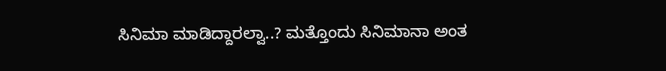ಸಿನಿಮಾ ಮಾಡಿದ್ದಾರಲ್ವಾ..? ಮತ್ತೊಂದು ಸಿನಿಮಾನಾ ಅಂತ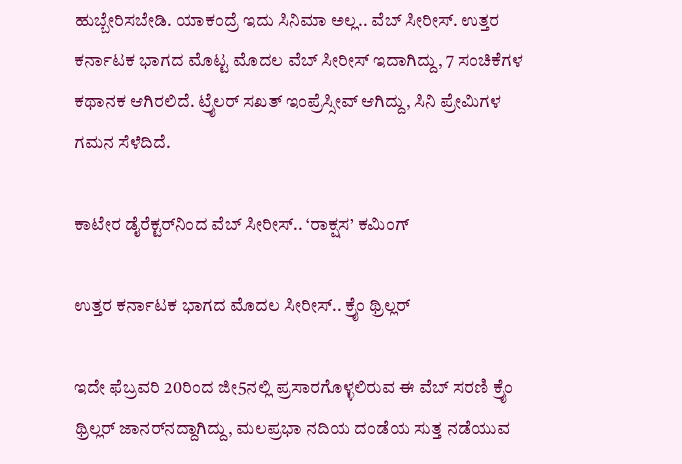ಹುಬ್ಬೇರಿಸಬೇಡಿ. ಯಾಕಂದ್ರೆ ಇದು ಸಿನಿಮಾ ಅಲ್ಲ.. ವೆಬ್ ಸೀರೀಸ್. ಉತ್ತರ ಕರ್ನಾಟಕ ಭಾಗದ ಮೊಟ್ಟ ಮೊದಲ ವೆಬ್ ಸೀರೀಸ್ ಇದಾಗಿದ್ದು, 7 ಸಂಚಿಕೆಗಳ ಕಥಾನಕ ಆಗಿರಲಿದೆ. ಟ್ರೈಲರ್ ಸಖತ್ ಇಂಪ್ರೆಸ್ಸೀವ್ ಆಗಿದ್ದು, ಸಿನಿ ಪ್ರೇಮಿಗಳ ಗಮನ ಸೆಳೆದಿದೆ.

ಕಾಟೇರ ಡೈರೆಕ್ಟರ್‌ನಿಂದ ವೆಬ್ ಸೀರೀಸ್.. ‘ರಾಕ್ಷಸ’ ಕಮಿಂಗ್

ಉತ್ತರ ಕರ್ನಾಟಕ ಭಾಗದ ಮೊದಲ ಸೀರೀಸ್.. ಕ್ರೈಂ ಥ್ರಿಲ್ಲರ್

ಇದೇ ಫೆಬ್ರವರಿ 20ರಿಂದ ಜೀ5ನಲ್ಲಿ ಪ್ರಸಾರಗೊಳ್ಳಲಿರುವ ಈ ವೆಬ್ ಸರಣಿ ಕ್ರೈಂ ಥ್ರಿಲ್ಲರ್ ಜಾನರ್‌ನದ್ದಾಗಿದ್ದು, ಮಲಪ್ರಭಾ ನದಿಯ ದಂಡೆಯ ಸುತ್ತ ನಡೆಯುವ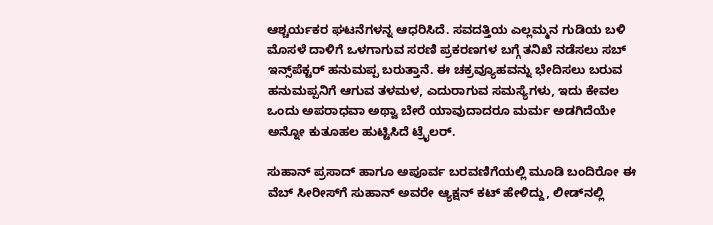ಆಶ್ಚರ್ಯಕರ ಘಟನೆಗಳನ್ನ ಆಧರಿಸಿದೆ. ಸವದತ್ತಿಯ ಎಲ್ಲಮ್ಮನ ಗುಡಿಯ ಬಳಿ‌ ಮೊಸಳೆ ದಾಳಿಗೆ ಒಳಗಾಗುವ ಸರಣಿ ಪ್ರಕರಣಗಳ ಬಗ್ಗೆ ತನಿಖೆ ನಡೆಸಲು ಸಬ್ ಇನ್ಸ್‌ಪೆಕ್ಟರ್ ಹನುಮಪ್ಪ ಬರುತ್ತಾನೆ. ಈ ಚಕ್ರವ್ಯೂಹವನ್ನು ಭೇದಿಸಲು ಬರುವ‌ ಹನುಮಪ್ಪನಿಗೆ ಆಗುವ ತಳಮಳ, ಎದುರಾಗುವ ಸಮಸ್ಯೆಗಳು, ಇದು ಕೇವಲ ಒಂದು ಅಪರಾಧವಾ ಅಥ್ವಾ ಬೇರೆ ಯಾವುದಾದರೂ ಮರ್ಮ ಅಡಗಿದೆಯೇ ಅನ್ನೋ ಕುತೂಹಲ ಹುಟ್ಟಿಸಿದೆ ಟ್ರೈಲರ್.

ಸುಹಾನ್ ಪ್ರಸಾದ್ ಹಾಗೂ ಅಪೂರ್ವ ಬರವಣಿಗೆಯಲ್ಲಿ ಮೂಡಿ ಬಂದಿರೋ ಈ ವೆಬ್ ಸೀರೀಸ್‌ಗೆ ಸುಹಾನ್ ಅವರೇ ಆ್ಯಕ್ಷನ್ ಕಟ್ ಹೇಳಿದ್ದು, ಲೀಡ್‌‌‌ನಲ್ಲಿ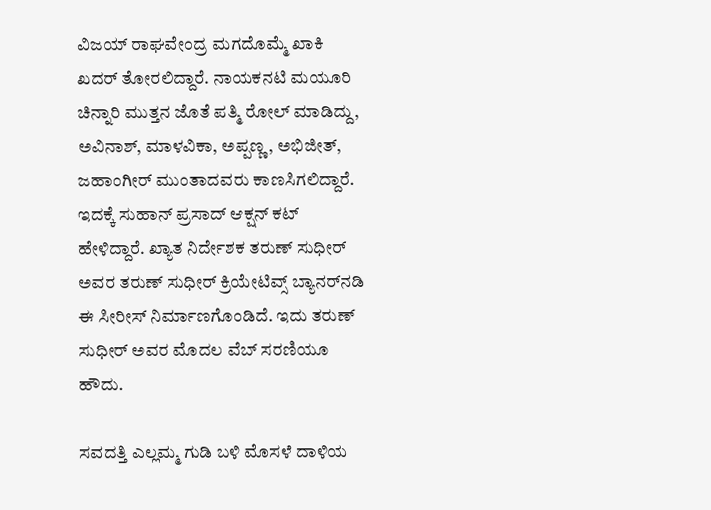ವಿಜಯ್ ರಾಘವೇಂದ್ರ ಮಗದೊಮ್ಮೆ ಖಾಕಿ ಖದರ್ ತೋರಲಿದ್ದಾರೆ. ನಾಯಕನಟಿ‌ ಮಯೂರಿ ಚಿನ್ನಾರಿ ಮುತ್ತನ ಜೊತೆ ಪತ್ಮಿ ರೋಲ್ ಮಾಡಿದ್ದು, ಅವಿನಾಶ್, ಮಾಳವಿಕಾ, ಅಪ್ಪಣ್ಣ, ಅಭಿಜೀತ್, ಜಹಾಂಗೀರ್ ಮುಂತಾದವರು ಕಾಣಸಿಗಲಿದ್ದಾರೆ. ಇದಕ್ಕೆ ಸುಹಾನ್ ಪ್ರಸಾದ್ ಆಕ್ಷನ್ ಕಟ್ ಹೇಳಿದ್ದಾರೆ. ಖ್ಯಾತ ನಿರ್ದೇಶಕ ತರುಣ್ ಸುಧೀರ್ ಅವರ ತರುಣ್ ಸುಧೀರ್ ಕ್ರಿಯೇಟಿವ್ಸ್ ಬ್ಯಾನರ್‌‌ನಡಿ ಈ ಸೀರೀಸ್ ನಿರ್ಮಾಣಗೊಂಡಿದೆ. ಇದು ತರುಣ್ ಸುಧೀರ್ ಅವರ ಮೊದಲ ವೆಬ್ ಸರಣಿಯೂ ಹೌದು.

ಸವದತ್ತಿ ಎಲ್ಲಮ್ಮ ಗುಡಿ ಬಳಿ ಮೊಸಳೆ ದಾಳಿಯ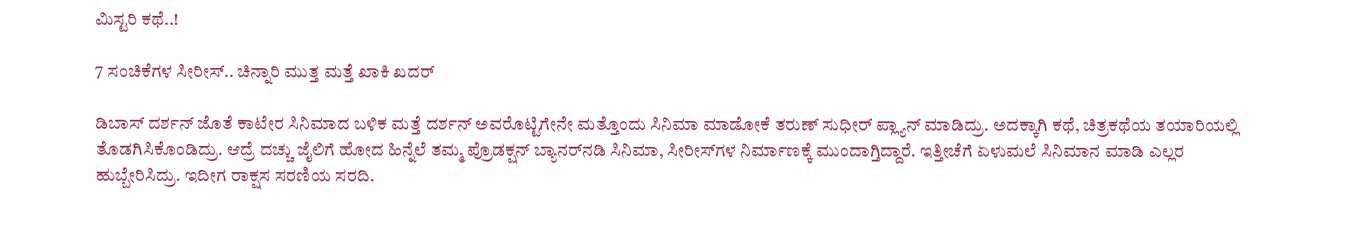ಮಿಸ್ಟರಿ ಕಥೆ..!

7 ಸಂಚಿಕೆಗಳ ಸೀರೀಸ್.. ಚಿನ್ನಾರಿ ಮುತ್ತ ಮತ್ತೆ ಖಾಕಿ ಖದರ್

ಡಿಬಾಸ್ ದರ್ಶನ್ ಜೊತೆ ಕಾಟೇರ ಸಿನಿಮಾದ ಬಳಿಕ ಮತ್ತೆ ದರ್ಶನ್‌ ಅವರೊಟ್ಟಿಗೇನೇ ಮತ್ತೊಂದು ಸಿನಿಮಾ ಮಾಡೋಕೆ ತರುಣ್ ಸುಧೀರ್ ಪ್ಲ್ಯಾನ್ ಮಾಡಿದ್ರು. ಅದಕ್ಕಾಗಿ ಕಥೆ, ಚಿತ್ರಕಥೆಯ ತಯಾರಿಯಲ್ಲಿ ತೊಡಗಿಸಿಕೊಂಡಿದ್ರು. ಆದ್ರೆ ದಚ್ಚು ಜೈಲಿಗೆ ಹೋದ ಹಿನ್ನೆಲೆ ತಮ್ಮ ಪ್ರೊಡಕ್ಷನ್ ಬ್ಯಾನರ್‌‌ನಡಿ ಸಿನಿಮಾ, ಸೀರೀಸ್‌‌ಗಳ ನಿರ್ಮಾಣಕ್ಕೆ ಮುಂದಾಗ್ತಿದ್ದಾರೆ. ಇತ್ತೀಚೆಗೆ ಏಳುಮಲೆ ಸಿನಿಮಾನ ಮಾಡಿ ಎಲ್ಲರ ಹುಬ್ಬೇರಿಸಿದ್ರು. ಇದೀಗ ರಾಕ್ಷಸ ಸರಣಿಯ ಸರದಿ.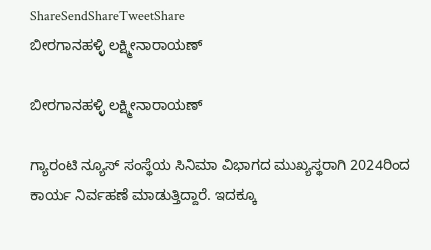ShareSendShareTweetShare
ಬೀರಗಾನಹಳ್ಳಿ ಲಕ್ಷ್ಮೀನಾರಾಯಣ್

ಬೀರಗಾನಹಳ್ಳಿ ಲಕ್ಷ್ಮೀನಾರಾಯಣ್

ಗ್ಯಾರಂಟಿ ನ್ಯೂಸ್ ಸಂಸ್ಥೆಯ ಸಿನಿಮಾ ವಿಭಾಗದ ಮುಖ್ಯಸ್ಥರಾಗಿ 2024ರಿಂದ ಕಾರ್ಯ ನಿರ್ವಹಣೆ ಮಾಡುತ್ತಿದ್ದಾರೆ. ಇದಕ್ಕೂ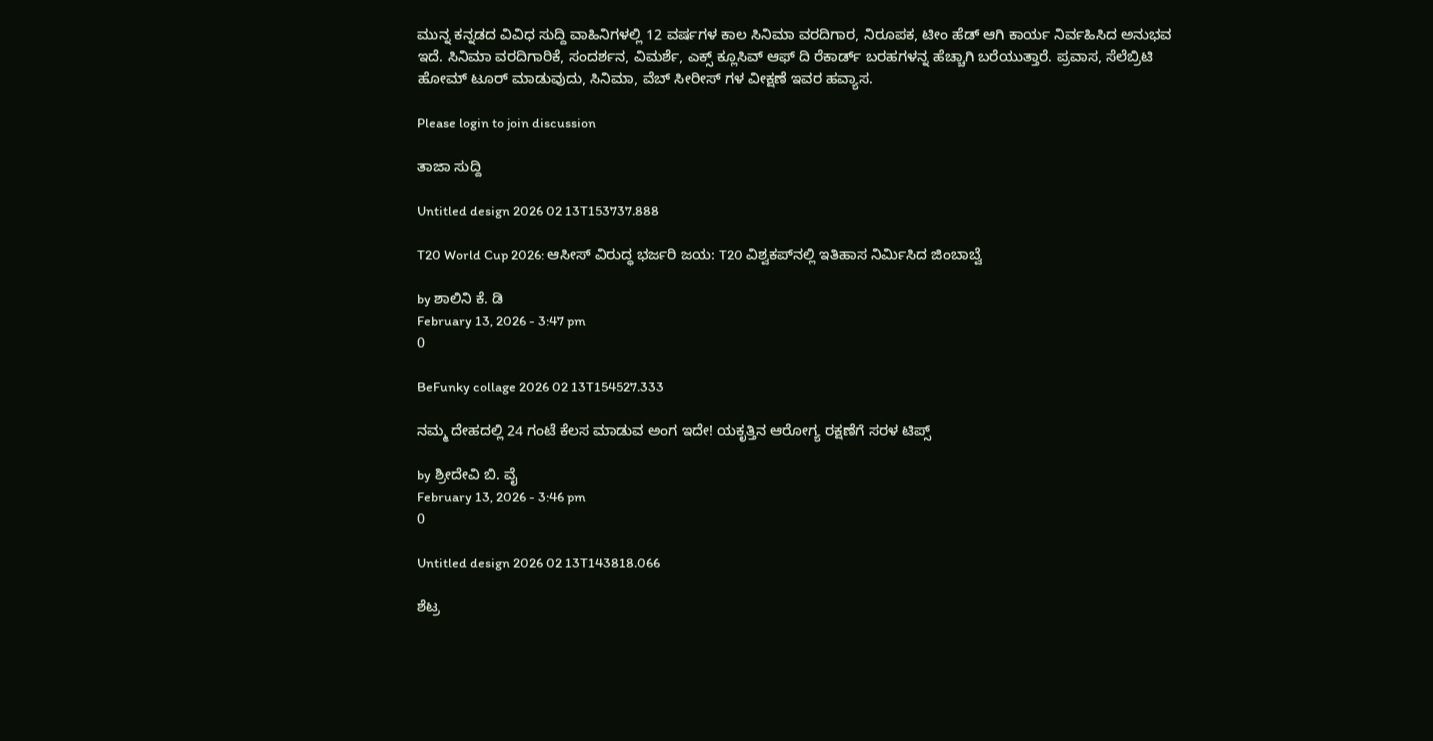ಮುನ್ನ ಕನ್ನಡದ ವಿವಿಧ ಸುದ್ದಿ ವಾಹಿನಿಗಳಲ್ಲಿ 12 ವರ್ಷಗಳ ಕಾಲ ಸಿನಿಮಾ ವರದಿಗಾರ, ನಿರೂಪಕ, ಟೀಂ ಹೆಡ್ ಆಗಿ ಕಾರ್ಯ ನಿರ್ವಹಿಸಿದ ಅನುಭವ ಇದೆ. ಸಿನಿಮಾ ವರದಿಗಾರಿಕೆ, ಸಂದರ್ಶನ, ವಿಮರ್ಶೆ, ಎಕ್ಸ್ ಕ್ಲೂಸಿವ್ ಆಫ್ ದಿ ರೆಕಾರ್ಡ್ ಬರಹಗಳನ್ನ ಹೆಚ್ಚಾಗಿ ಬರೆಯುತ್ತಾರೆ. ಪ್ರವಾಸ, ಸೆಲೆಬ್ರಿಟಿ ಹೋಮ್ ಟೂರ್ ಮಾಡುವುದು, ಸಿನಿಮಾ, ವೆಬ್ ಸೀರೀಸ್ ಗಳ ವೀಕ್ಷಣೆ ಇವರ ಹವ್ಯಾಸ.

Please login to join discussion

ತಾಜಾ ಸುದ್ದಿ

Untitled design 2026 02 13T153737.888

T20 World Cup 2026: ಆಸೀಸ್‌ ವಿರುದ್ಧ ಭರ್ಜರಿ ಜಯ: T20 ವಿಶ್ವಕಪ್‌ನಲ್ಲಿ ಇತಿಹಾಸ ನಿರ್ಮಿಸಿದ ಜಿಂಬಾಬ್ವೆ

by ಶಾಲಿನಿ ಕೆ. ಡಿ
February 13, 2026 - 3:47 pm
0

BeFunky collage 2026 02 13T154527.333

ನಮ್ಮ ದೇಹದಲ್ಲಿ 24 ಗಂಟೆ ಕೆಲಸ ಮಾಡುವ ಅಂಗ ಇದೇ! ಯಕೃತ್ತಿನ ಆರೋಗ್ಯ ರಕ್ಷಣೆಗೆ ಸರಳ ಟಿಪ್ಸ್‌

by ಶ್ರೀದೇವಿ ಬಿ. ವೈ
February 13, 2026 - 3:46 pm
0

Untitled design 2026 02 13T143818.066

ಶೆಟ್ರ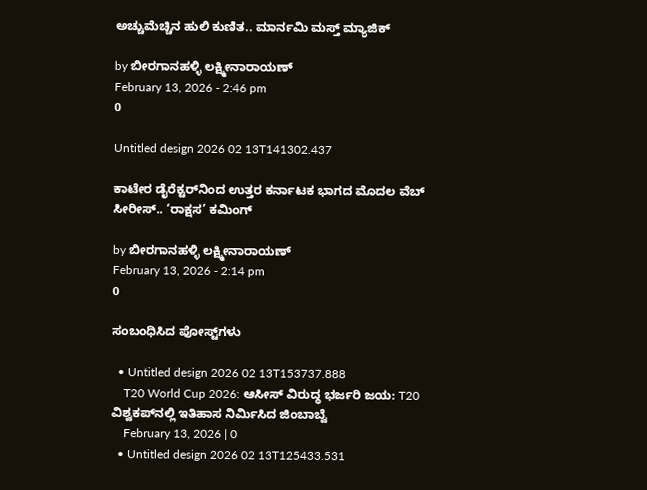ಅಚ್ಚುಮೆಚ್ಚಿನ ಹುಲಿ ಕುಣಿತ.. ಮಾರ್ನಮಿ ಮಸ್ತ್ ಮ್ಯಾಜಿಕ್

by ಬೀರಗಾನಹಳ್ಳಿ ಲಕ್ಷ್ಮೀನಾರಾಯಣ್
February 13, 2026 - 2:46 pm
0

Untitled design 2026 02 13T141302.437

ಕಾಟೇರ ಡೈರೆಕ್ಟರ್‌ನಿಂದ ಉತ್ತರ ಕರ್ನಾಟಕ ಭಾಗದ ಮೊದಲ ವೆಬ್ ಸೀರೀಸ್.. ‘ರಾಕ್ಷಸ’ ಕಮಿಂಗ್

by ಬೀರಗಾನಹಳ್ಳಿ ಲಕ್ಷ್ಮೀನಾರಾಯಣ್
February 13, 2026 - 2:14 pm
0

ಸಂಬಂಧಿಸಿದ ಪೋಸ್ಟ್‌ಗಳು

  • Untitled design 2026 02 13T153737.888
    T20 World Cup 2026: ಆಸೀಸ್‌ ವಿರುದ್ಧ ಭರ್ಜರಿ ಜಯ: T20 ವಿಶ್ವಕಪ್‌ನಲ್ಲಿ ಇತಿಹಾಸ ನಿರ್ಮಿಸಿದ ಜಿಂಬಾಬ್ವೆ
    February 13, 2026 | 0
  • Untitled design 2026 02 13T125433.531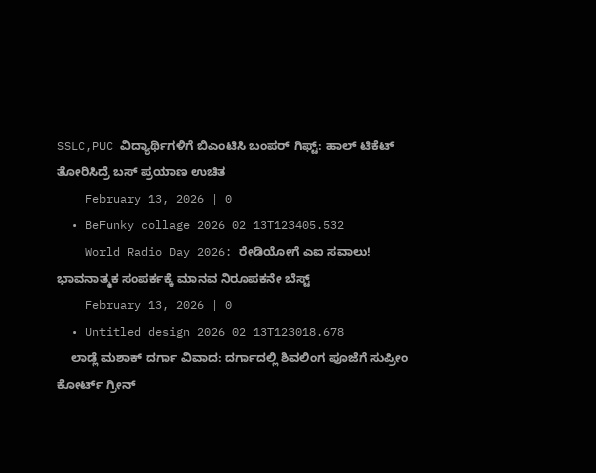SSLC,PUC ವಿದ್ಯಾರ್ಥಿಗಳಿಗೆ ಬಿಎಂಟಿಸಿ ಬಂಪರ್‌ ಗಿಫ್ಟ್: ಹಾಲ್ ಟಿಕೆಟ್ ತೋರಿಸಿದ್ರೆ ಬಸ್ ಪ್ರಯಾಣ ಉಚಿತ
    February 13, 2026 | 0
  • BeFunky collage 2026 02 13T123405.532
    World Radio Day 2026: ರೇಡಿಯೋಗೆ ಎಐ ಸವಾಲು! ಭಾವನಾತ್ಮಕ ಸಂಪರ್ಕಕ್ಕೆ ಮಾನವ ನಿರೂಪಕನೇ ಬೆಸ್ಟ್‌
    February 13, 2026 | 0
  • Untitled design 2026 02 13T123018.678
    ಲಾಡ್ಲೆ ಮಶಾಕ್ ದರ್ಗಾ ವಿವಾದ: ದರ್ಗಾದಲ್ಲಿ ಶಿವಲಿಂಗ ಪೂಜೆಗೆ ಸುಪ್ರೀಂ ಕೋರ್ಟ್‌ ಗ್ರೀನ್‌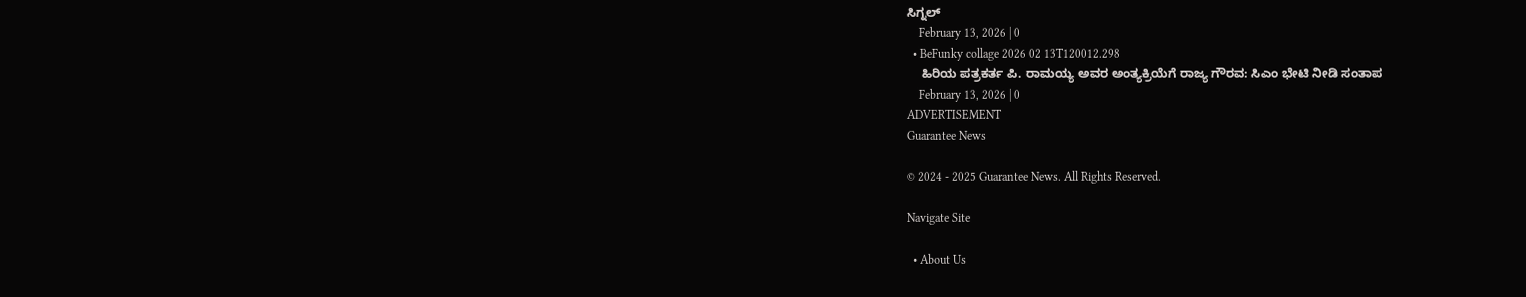ಸಿಗ್ನಲ್‌
    February 13, 2026 | 0
  • BeFunky collage 2026 02 13T120012.298
    ಹಿರಿಯ ಪತ್ರಕರ್ತ ಪಿ. ರಾಮಯ್ಯ ಅವರ ಅಂತ್ಯಕ್ರಿಯೆಗೆ ರಾಜ್ಯ ಗೌರವ: ಸಿಎಂ ಭೇಟಿ ನೀಡಿ ಸಂತಾಪ
    February 13, 2026 | 0
ADVERTISEMENT
Guarantee News

© 2024 - 2025 Guarantee News. All Rights Reserved.

Navigate Site

  • About Us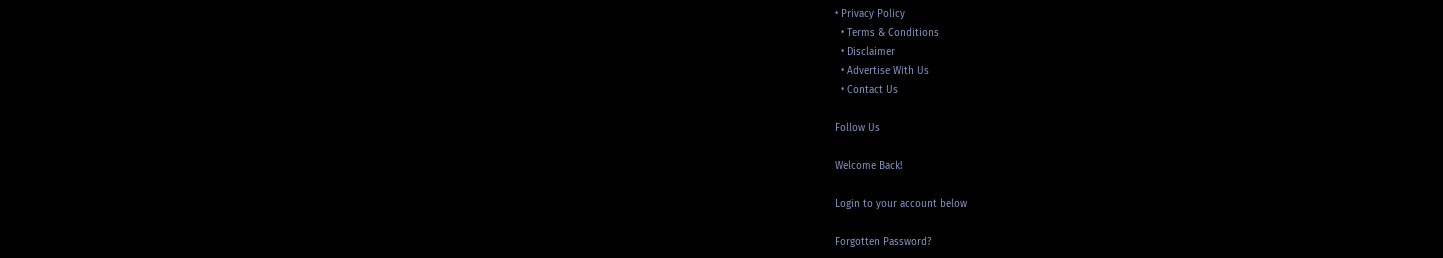• Privacy Policy
  • Terms & Conditions
  • Disclaimer
  • Advertise With Us
  • Contact Us

Follow Us

Welcome Back!

Login to your account below

Forgotten Password?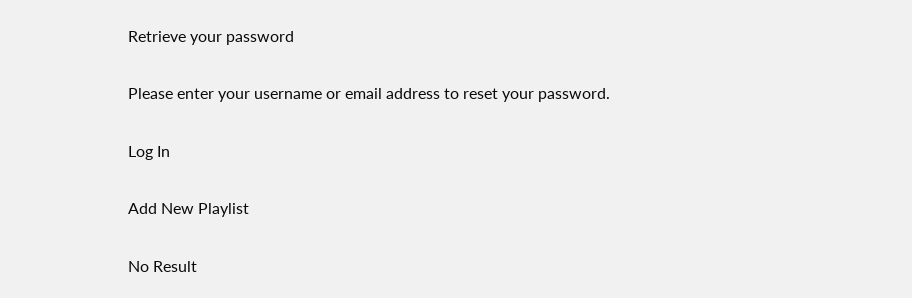Retrieve your password

Please enter your username or email address to reset your password.

Log In

Add New Playlist

No Result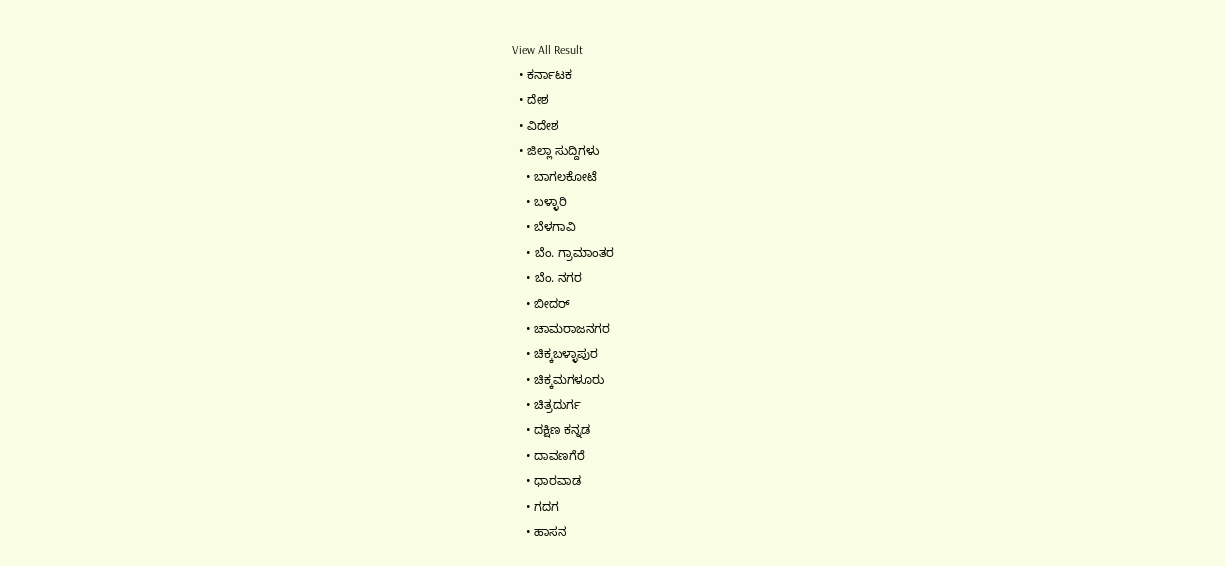View All Result
  • ಕರ್ನಾಟಕ
  • ದೇಶ
  • ವಿದೇಶ
  • ಜಿಲ್ಲಾ ಸುದ್ದಿಗಳು
    • ಬಾಗಲಕೋಟೆ
    • ಬಳ್ಳಾರಿ
    • ಬೆಳಗಾವಿ
    • ಬೆಂ. ಗ್ರಾಮಾಂತರ
    • ಬೆಂ. ನಗರ
    • ಬೀದರ್
    • ಚಾಮರಾಜನಗರ
    • ಚಿಕ್ಕಬಳ್ಳಾಪುರ
    • ಚಿಕ್ಕಮಗಳೂರು
    • ಚಿತ್ರದುರ್ಗ
    • ದಕ್ಷಿಣ ಕನ್ನಡ
    • ದಾವಣಗೆರೆ
    • ಧಾರವಾಡ
    • ಗದಗ
    • ಹಾಸನ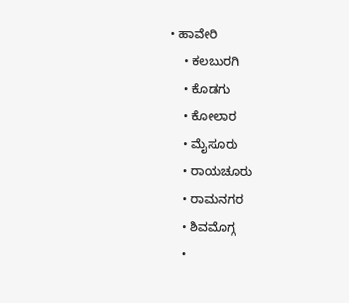• ಹಾವೇರಿ
    • ಕಲಬುರಗಿ
    • ಕೊಡಗು
    • ಕೋಲಾರ
    • ಮೈಸೂರು
    • ರಾಯಚೂರು
    • ರಾಮನಗರ
    • ಶಿವಮೊಗ್ಗ
    •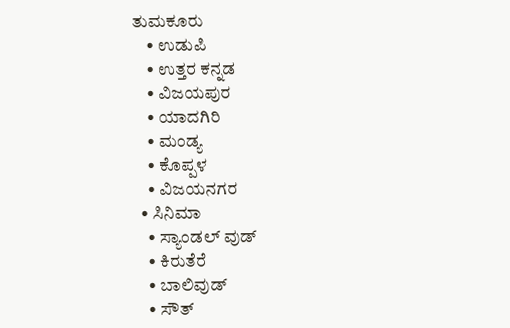ತುಮಕೂರು
    • ಉಡುಪಿ
    • ಉತ್ತರ ಕನ್ನಡ
    • ವಿಜಯಪುರ
    • ಯಾದಗಿರಿ
    • ಮಂಡ್ಯ
    • ಕೊಪ್ಪಳ
    • ವಿಜಯನಗರ
  • ಸಿನಿಮಾ
    • ಸ್ಯಾಂಡಲ್ ವುಡ್
    • ಕಿರುತೆರೆ
    • ಬಾಲಿವುಡ್
    • ಸೌತ್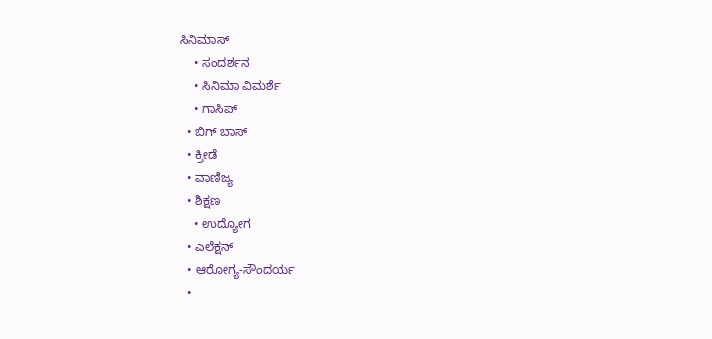ಸಿನಿಮಾಸ್
    • ಸಂದರ್ಶನ
    • ಸಿನಿಮಾ ವಿಮರ್ಶೆ
    • ಗಾಸಿಪ್
  • ಬಿಗ್ ಬಾಸ್
  • ಕ್ರೀಡೆ
  • ವಾಣಿಜ್ಯ
  • ಶಿಕ್ಷಣ
    • ಉದ್ಯೋಗ
  • ಎಲೆಕ್ಷನ್
  • ಆರೋಗ್ಯ-ಸೌಂದರ್ಯ
  •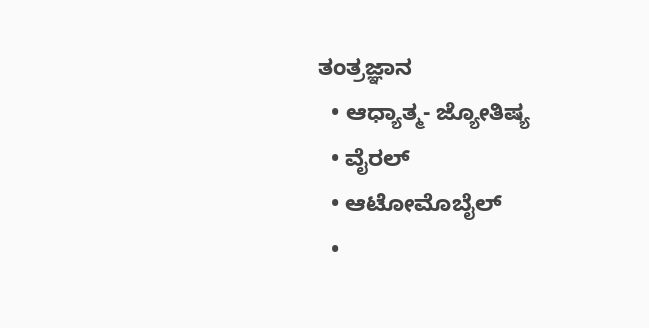ತಂತ್ರಜ್ಞಾನ
  • ಆಧ್ಯಾತ್ಮ- ಜ್ಯೋತಿಷ್ಯ
  • ವೈರಲ್
  • ಆಟೋಮೊಬೈಲ್
  •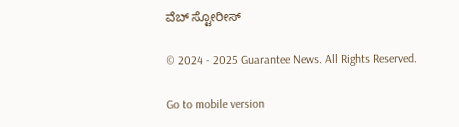ವೆಬ್ ಸ್ಟೋರೀಸ್

© 2024 - 2025 Guarantee News. All Rights Reserved.

Go to mobile version